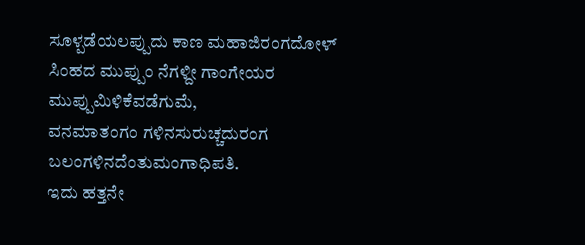ಸೂಳ್ಪಡೆಯಲಪ್ಪುದು ಕಾಣ ಮಹಾಜಿರಂಗದೋಳ್
ಸಿಂಹದ ಮುಪ್ಪುಂ ನೆಗಳ್ದೀ ಗಾಂಗೇಯರ ಮುಪ್ಪುಮಿಳಿಕೆವಡೆಗುಮೆ,
ವನಮಾತಂಗಂ ಗಳಿನಸುರುಚ್ಚದುರಂಗ
ಬಲಂಗಳಿನದೆಂತುಮಂಗಾಧಿಪತಿ.
ಇದು ಹತ್ತನೇ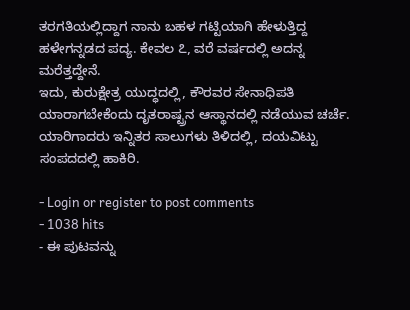ತರಗತಿಯಲ್ಲಿದ್ದಾಗ ನಾನು ಬಹಳ ಗಟ್ಟಿಯಾಗಿ ಹೇಳುತ್ತಿದ್ದ ಹಳೇಗನ್ನಡದ ಪದ್ಯ. ಕೇವಲ ೭, ವರೆ ವರ್ಷದಲ್ಲಿ ಅದನ್ನ ಮರೆತ್ತದ್ದೇನೆ.
ಇದು, ಕುರುಕ್ಷೇತ್ರ ಯುದ್ಧದಲ್ಲಿ, ಕೌರವರ ಸೇನಾಧಿಪತಿ ಯಾರಾಗಬೇಕೆಂದು ದೃತರಾಷ್ಟ್ರನ ಆಸ್ಥಾನದಲ್ಲಿ ನಡೆಯುವ ಚರ್ಚೆ.
ಯಾರಿಗಾದರು ಇನ್ನಿತರ ಸಾಲುಗಳು ತಿಳಿದಲ್ಲಿ, ದಯವಿಟ್ಟು ಸಂಪದದಲ್ಲಿ ಹಾಕಿರಿ.

- Login or register to post comments
- 1038 hits
- ಈ ಪುಟವನ್ನು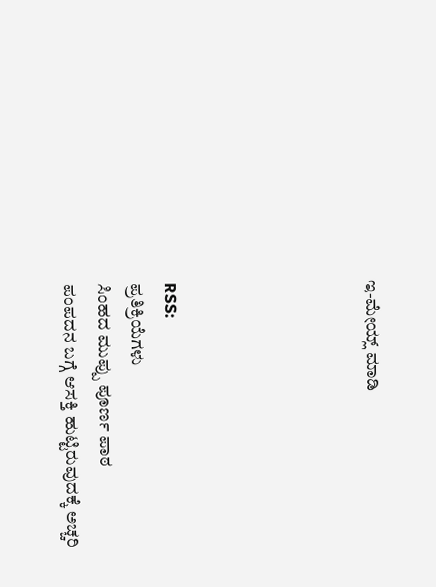ಇ-ಮೇಯ್ಲ್ ಮಾಡಿ





RSS:
ಪ್ರತಿಕ್ರಿಯೆಗಳು
ಸಿಂಹದ ಮುಪ್ಪು ಪೂರ್ಣ ಪಾಠ
ಪಂಪದನ ಬಗ್ಗೆ ಆಸಕ್ತಿ ಹುಟ್ಟಿರುವುದಕ್ಕೆ ಅಚ್ಚರಿ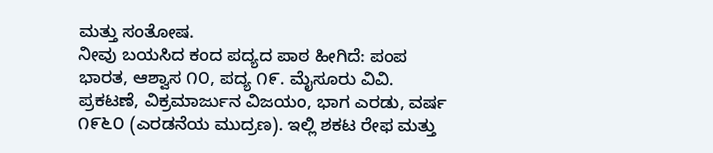ಮತ್ತು ಸಂತೋಷ.
ನೀವು ಬಯಸಿದ ಕಂದ ಪದ್ಯದ ಪಾಠ ಹೀಗಿದೆ: ಪಂಪ ಭಾರತ, ಆಶ್ವಾಸ ೧೦, ಪದ್ಯ ೧೯. ಮೈಸೂರು ವಿವಿ. ಪ್ರಕಟಣೆ, ವಿಕ್ರಮಾರ್ಜುನ ವಿಜಯಂ, ಭಾಗ ಎರಡು, ವರ್ಷ ೧೯೬೦ (ಎರಡನೆಯ ಮುದ್ರಣ). ಇಲ್ಲಿ ಶಕಟ ರೇಫ ಮತ್ತು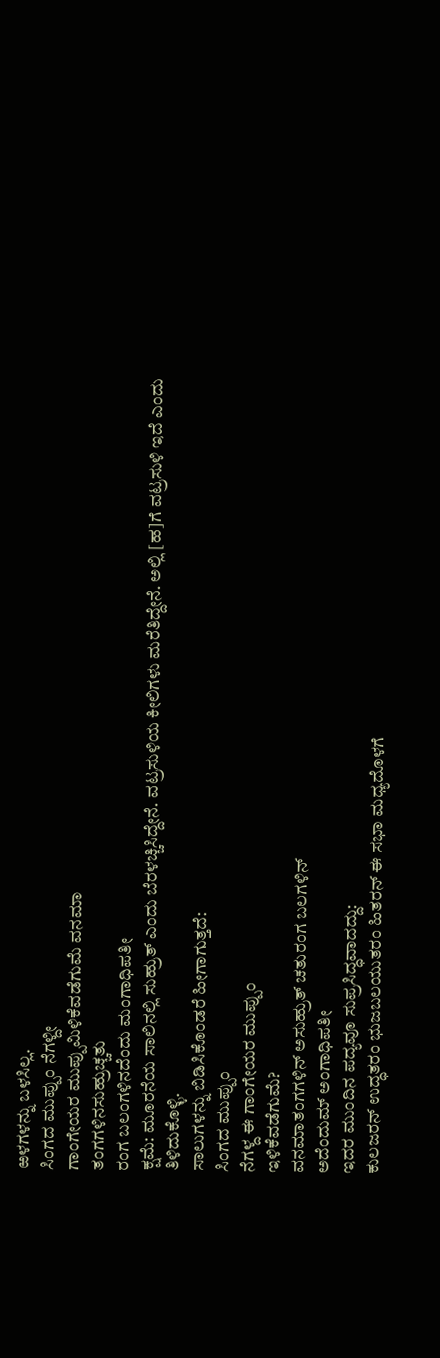ಱಳಗಳನ್ನು ಬಳಸಿಲ್ಲ.
ಸಿಂಗದ ಮುಪ್ಪುಂ ನೆಗಳ್ದೀ
ಗಾಂಗೇಯರ ಮುಪ್ಪುಮಿಳಿಕೆವಡೆಗುಮೆ ವನಮಾ
ತಂಗಗಳಿನಸುಹ್ರುಚ್ಚತು
ರಂಗ ಬಲಂಗಳಿನದೆಂದು ಮಂಗಾಧಿಪತೀ
ಕ್ಷಮೆ: ಮೂರನೆಯ ಸಾಲಿನಲ್ಲಿ ಸುಹ್ರುತ್ ಎಂದು ಬೆರಳಚ್ಚಿಸಿದ್ದೇನೆ. ವಟ್ರಸುಳಿಯ ಕೀಲಿಗಳು ಮರೆತಿದ್ದೇನೆ. ಅಲ್ಲಿ [ಹ]ಗೆ ವಟ್ರಸುಳಿ ಇದೆ ಎಂದು ತಿಳಿದುಕೊಳ್ಳಿ.
ಸಾಲುಗಳನ್ನು ಬಿಡಿಸಿಕೊಂಡರೆ ಹೀಗಾಗುತ್ತದೆ:
ಸಿಂಗದ ಮುಪ್ಪುಂ
ನೆಗಳ್ದ ಈ ಗಾಂಗೇಯರ ಮುಪ್ಪುಂ
ಇಳಿಕೆವಡೆಗುಮೆ?
ವನಮಾತಂಗಗಳಿನ್ ಅಸುಹ್ರುತ್ ಚತುರಂಗ ಬಲಗಳಿನ್
ಅದೆಂದುಮ್ ಅಂಗಾಧಿಪತೀ
ಇದರ ಮುಂದಿನ ಪದ್ಯವೂ ಸುಪ್ರಸಿದ್ಧವಾದದ್ದು:
ಕುಲಜರನ್ ಉದ್ಧತರಂ ಭುಜಬಲಯುತರಂ ಹಿತರನ್ ಈ ಸಭಾ ಮಧ್ಯದೊಳಗೆ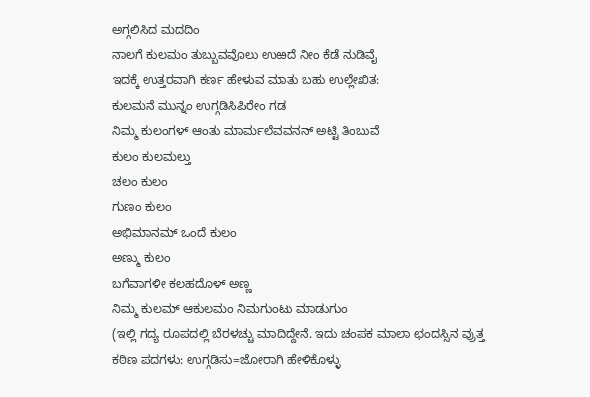ಅಗ್ಗಲಿಸಿದ ಮದದಿಂ
ನಾಲಗೆ ಕುಲಮಂ ತುಬ್ಬುವವೊಲು ಉಱದೆ ನೀಂ ಕೆಡೆ ನುಡಿವೈ
ಇದಕ್ಕೆ ಉತ್ತರವಾಗಿ ಕರ್ಣ ಹೇಳುವ ಮಾತು ಬಹು ಉಲ್ಲೇಖಿತ:
ಕುಲಮನೆ ಮುನ್ನಂ ಉಗ್ಗಡಿಸಿಪಿರೇಂ ಗಡ
ನಿಮ್ಮ ಕುಲಂಗಳ್ ಆಂತು ಮಾರ್ಮಲೆವವನನ್ ಅಟ್ಟಿ ತಿಂಬುವೆ
ಕುಲಂ ಕುಲಮಲ್ತು
ಚಲಂ ಕುಲಂ
ಗುಣಂ ಕುಲಂ
ಅಭಿಮಾನಮ್ ಒಂದೆ ಕುಲಂ
ಅಣ್ಮು ಕುಲಂ
ಬಗೆವಾಗಳೀ ಕಲಹದೊಳ್ ಅಣ್ಣ
ನಿಮ್ಮ ಕುಲಮ್ ಆಕುಲಮಂ ನಿಮಗುಂಟು ಮಾಡುಗುಂ
(ಇಲ್ಲಿ ಗದ್ಯ ರೂಪದಲ್ಲಿ ಬೆರಳಚ್ಚು ಮಾದಿದ್ದೇನೆ. ಇದು ಚಂಪಕ ಮಾಲಾ ಛಂದಸ್ಸಿನ ವ್ರುತ್ತ
ಕಠಿಣ ಪದಗಳು: ಉಗ್ಗಡಿಸು=ಜೋರಾಗಿ ಹೇಳಿಕೊಳ್ಳು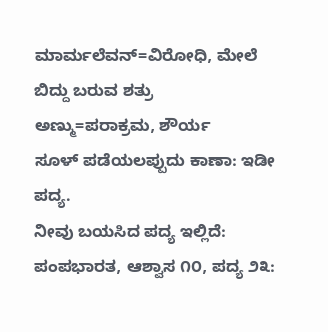ಮಾರ್ಮಲೆವನ್=ವಿರೋಧಿ, ಮೇಲೆ ಬಿದ್ದು ಬರುವ ಶತ್ರು
ಅಣ್ಮು=ಪರಾಕ್ರಮ, ಶೌರ್ಯ
ಸೂಳ್ ಪಡೆಯಲಪ್ಪುದು ಕಾಣಾ: ಇಡೀ ಪದ್ಯ.
ನೀವು ಬಯಸಿದ ಪದ್ಯ ಇಲ್ಲಿದೆ:
ಪಂಪಭಾರತ, ಆಶ್ವಾಸ ೧೦, ಪದ್ಯ ೨೩: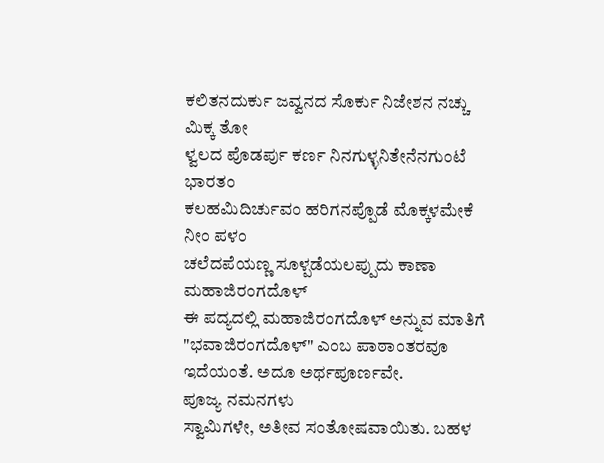ಕಲಿತನದುರ್ಕು ಜವ್ವನದ ಸೊರ್ಕು ನಿಜೇಶನ ನಚ್ಚು ಮಿಕ್ಕ ತೋ
ಳ್ವಲದ ಪೊಡರ್ಪು ಕರ್ಣ ನಿನಗುಳ್ಳನಿತೇನೆನಗುಂಟೆ ಭಾರತಂ
ಕಲಹಮಿದಿರ್ಚುವಂ ಹರಿಗನಪ್ಪೊಡೆ ಮೊಕ್ಕಳಮೇಕೆ ನೀಂ ಪಳಂ
ಚಲೆದಪೆಯಣ್ಣ ಸೂಳ್ಪಡೆಯಲಪ್ಪುದು ಕಾಣಾ ಮಹಾಜಿರಂಗದೊಳ್
ಈ ಪದ್ಯದಲ್ಲಿ ಮಹಾಜಿರಂಗದೊಳ್ ಅನ್ನುವ ಮಾತಿಗೆ "ಭವಾಜಿರಂಗದೊಳ್" ಎಂಬ ಪಾಠಾಂತರವೂ ಇದೆಯಂತೆ. ಅದೂ ಅರ್ಥಪೂರ್ಣವೇ.
ಪೂಜ್ಯ ನಮನಗಳು
ಸ್ವಾಮಿಗಳೇ, ಅತೀವ ಸಂತೋಷವಾಯಿತು. ಬಹಳ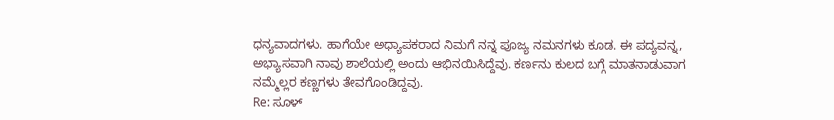ಧನ್ಯವಾದಗಳು. ಹಾಗೆಯೇ ಅಧ್ಯಾಪಕರಾದ ನಿಮಗೆ ನನ್ನ ಪೂಜ್ಯ ನಮನಗಳು ಕೂಡ. ಈ ಪದ್ಯವನ್ನ, ಅಭ್ಯಾಸವಾಗಿ ನಾವು ಶಾಲೆಯಲ್ಲಿ ಅಂದು ಆಭಿನಯಿಸಿದ್ದೆವು. ಕರ್ಣನು ಕುಲದ ಬಗ್ಗೆ ಮಾತನಾಡುವಾಗ ನಮ್ಮೆಲ್ಲರ ಕಣ್ಣಗಳು ತೇವಗೊಂಡಿದ್ದವು.
Re: ಸೂಳ್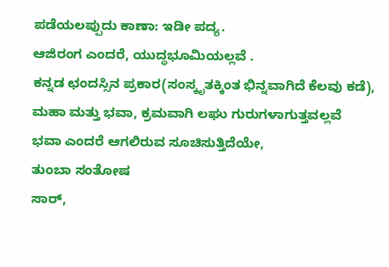ಪಡೆಯಲಪ್ಪುದು ಕಾಣಾ: ಇಡೀ ಪದ್ಯ.
ಆಜಿರಂಗ ಎಂದರೆ, ಯುದ್ಧಭೂಮಿಯಲ್ಲವೆ .
ಕನ್ನಡ ಛಂದಸ್ಸಿನ ಪ್ರಕಾರ(ಸಂಸ್ಕೃತಕ್ಕಿಂತ ಭಿನ್ನವಾಗಿದೆ ಕೆಲವು ಕಡೆ),
ಮಹಾ ಮತ್ತು ಭವಾ, ಕ್ರಮವಾಗಿ ಲಘು ಗುರುಗಳಾಗುತ್ತವಲ್ಲವೆ
ಭವಾ ಎಂದರೆ ಆಗಲಿರುವ ಸೂಚಿಸುತ್ತಿದೆಯೇ,
ತುಂಬಾ ಸಂತೋಷ
ಸಾರ್,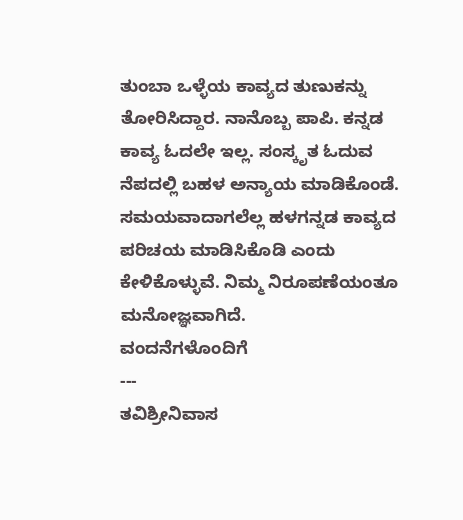ತುಂಬಾ ಒಳ್ಳೆಯ ಕಾವ್ಯದ ತುಣುಕನ್ನು ತೋರಿಸಿದ್ದಾರ. ನಾನೊಬ್ಬ ಪಾಪಿ. ಕನ್ನಡ ಕಾವ್ಯ ಓದಲೇ ಇಲ್ಲ. ಸಂಸ್ಕೃತ ಓದುವ ನೆಪದಲ್ಲಿ ಬಹಳ ಅನ್ಯಾಯ ಮಾಡಿಕೊಂಡೆ.
ಸಮಯವಾದಾಗಲೆಲ್ಲ ಹಳಗನ್ನಡ ಕಾವ್ಯದ ಪರಿಚಯ ಮಾಡಿಸಿಕೊಡಿ ಎಂದು ಕೇಳಿಕೊಳ್ಳುವೆ. ನಿಮ್ಮ ನಿರೂಪಣೆಯಂತೂ ಮನೋಜ್ಞವಾಗಿದೆ.
ವಂದನೆಗಳೊಂದಿಗೆ
---
ತವಿಶ್ರೀನಿವಾಸ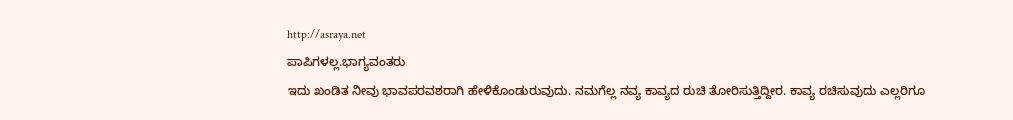http://asraya.net
ಪಾಪಿಗಳಲ್ಲ.ಭಾಗ್ಯವಂತರು
ಇದು ಖಂಡಿತ ನೀವು ಭಾವಪರವಶರಾಗಿ ಹೇಳಿಕೊಂಡುರುವುದು. ನಮಗೆಲ್ಲ ನವ್ಯ ಕಾವ್ಯದ ರುಚಿ ತೋರಿಸುತ್ತಿದ್ದೀರ. ಕಾವ್ಯ ರಚಿಸುವುದು ಎಲ್ಲರಿಗೂ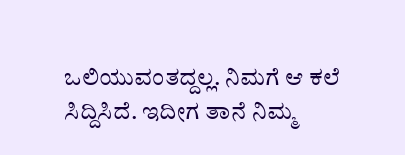ಒಲಿಯುವಂತದ್ದಲ್ಲ. ನಿಮಗೆ ಆ ಕಲೆ ಸಿದ್ದಿಸಿದೆ. ಇದೀಗ ತಾನೆ ನಿಮ್ಮ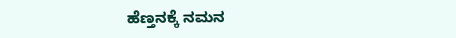ಹೆಣ್ತನಕ್ಕೆ ನಮನ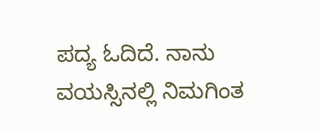ಪದ್ಯ ಓದಿದೆ. ನಾನು ವಯಸ್ಸಿನಲ್ಲಿ ನಿಮಗಿಂತ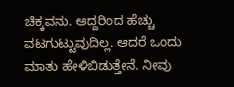ಚಿಕ್ಕವನು. ಆದ್ದರಿಂದ ಹೆಚ್ಚು ವಟಗುಟ್ಟುವುದಿಲ್ಲ. ಆದರೆ ಒಂದು ಮಾತು ಹೇಳಿಬಿಡುತ್ತೇನೆ. ನೀವು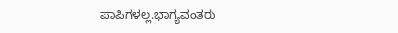ಪಾಪಿಗಳಲ್ಲ.ಭಾಗ್ಯವಂತರು